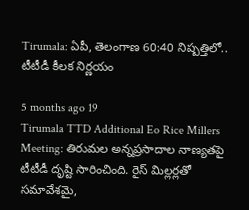Tirumala: ఏపీ, తెలంగాణ 60:40 నిష్పత్తిలో.. టీటీడీ కీలక నిర్ణయం

5 months ago 19
Tirumala TTD Additional Eo Rice Millers Meeting: తిరుమల అన్నప్రసాదాల నాణ్యతపై టీటీడీ దృష్టి సారించింది. రైస్ మిల్లర్లతో సమావేశమై,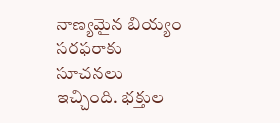నాణ్యమైన బియ్యం సరఫరాకు సూచనలు ఇచ్చింది. భక్తుల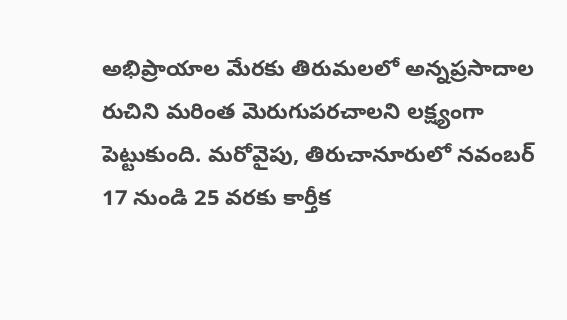అభిప్రాయాల మేరకు తిరుమలలో అన్నప్రసాదాల రుచిని మరింత మెరుగుపరచాలని లక్ష్యంగా పెట్టుకుంది. మరోవైపు, తిరుచానూరులో నవంబర్ 17 నుండి 25 వరకు కార్తీక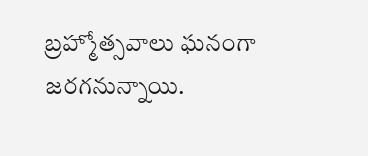బ్రహ్మోత్సవాలు ఘనంగా జరగనున్నాయి.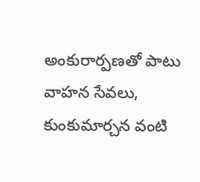అంకురార్పణతో పాటు వాహన సేవలు, కుంకుమార్చన వంటి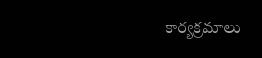కార్యక్రమాలు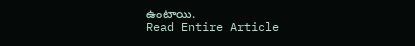ఉంటాయి.
Read Entire Article